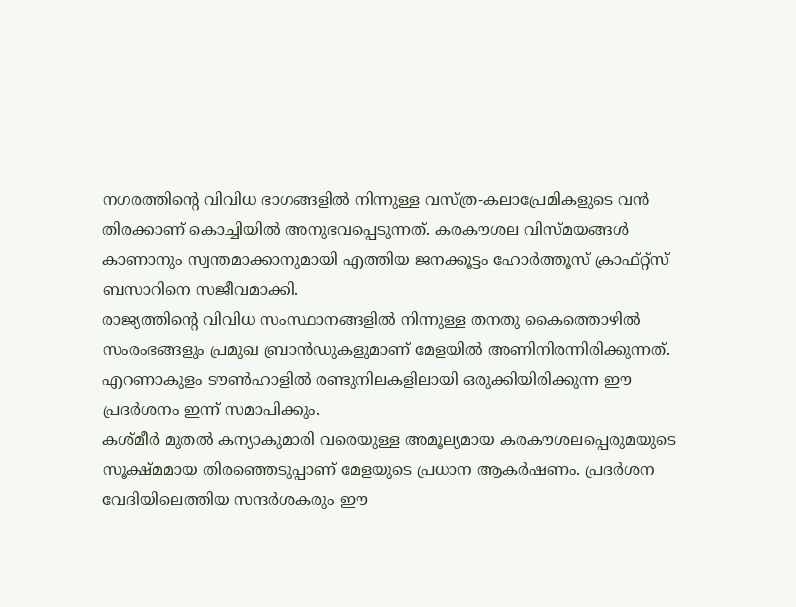നഗരത്തിന്റെ വിവിധ ഭാഗങ്ങളിൽ നിന്നുള്ള വസ്ത്ര-കലാപ്രേമികളുടെ വൻ തിരക്കാണ് കൊച്ചിയിൽ അനുഭവപ്പെടുന്നത്. കരകൗശല വിസ്മയങ്ങൾ കാണാനും സ്വന്തമാക്കാനുമായി എത്തിയ ജനക്കൂട്ടം ഹോർത്തൂസ് ക്രാഫ്റ്റ്സ് ബസാറിനെ സജീവമാക്കി.
രാജ്യത്തിന്റെ വിവിധ സംസ്ഥാനങ്ങളിൽ നിന്നുള്ള തനതു കൈത്തൊഴിൽ സംരംഭങ്ങളും പ്രമുഖ ബ്രാൻഡുകളുമാണ് മേളയിൽ അണിനിരന്നിരിക്കുന്നത്. എറണാകുളം ടൗൺഹാളിൽ രണ്ടുനിലകളിലായി ഒരുക്കിയിരിക്കുന്ന ഈ പ്രദർശനം ഇന്ന് സമാപിക്കും.
കശ്മീർ മുതൽ കന്യാകുമാരി വരെയുള്ള അമൂല്യമായ കരകൗശലപ്പെരുമയുടെ സൂക്ഷ്മമായ തിരഞ്ഞെടുപ്പാണ് മേളയുടെ പ്രധാന ആകർഷണം. പ്രദർശന വേദിയിലെത്തിയ സന്ദർശകരും ഈ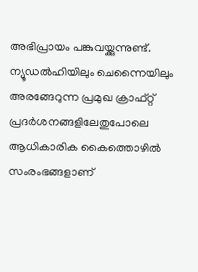അഭിപ്രായം പങ്കുവയ്ക്കുന്നുണ്ട്.
ന്യൂഡൽഹിയിലും ചെന്നൈയിലും അരങ്ങേറുന്ന പ്രമുഖ ക്രാഫ്റ്റ് പ്രദർശനങ്ങളിലേതുപോലെ ആധികാരിക കൈത്തൊഴിൽ സംരംഭങ്ങളാണ്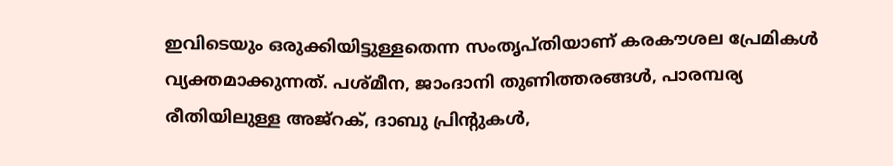ഇവിടെയും ഒരുക്കിയിട്ടുള്ളതെന്ന സംതൃപ്തിയാണ് കരകൗശല പ്രേമികൾ വ്യക്തമാക്കുന്നത്. പശ്മീന, ജാംദാനി തുണിത്തരങ്ങൾ, പാരമ്പര്യ രീതിയിലുള്ള അജ്റക്, ദാബു പ്രിന്റുകൾ,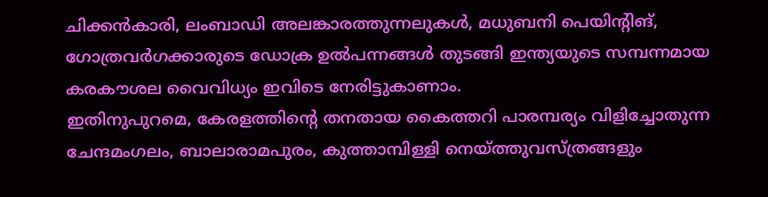ചിക്കൻകാരി, ലംബാഡി അലങ്കാരത്തുന്നലുകൾ, മധുബനി പെയിന്റിങ്, ഗോത്രവർഗക്കാരുടെ ഡോക്ര ഉൽപന്നങ്ങൾ തുടങ്ങി ഇന്ത്യയുടെ സമ്പന്നമായ കരകൗശല വൈവിധ്യം ഇവിടെ നേരിട്ടുകാണാം.
ഇതിനുപുറമെ, കേരളത്തിന്റെ തനതായ കൈത്തറി പാരമ്പര്യം വിളിച്ചോതുന്ന ചേന്ദമംഗലം, ബാലാരാമപുരം, കുത്താമ്പിള്ളി നെയ്ത്തുവസ്ത്രങ്ങളും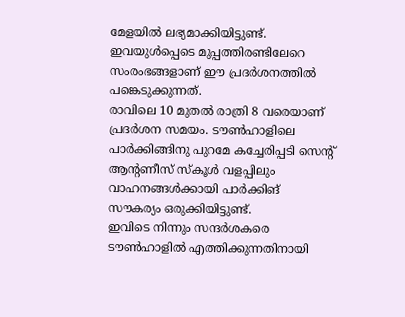മേളയിൽ ലഭ്യമാക്കിയിട്ടുണ്ട്. ഇവയുൾപ്പെടെ മുപ്പത്തിരണ്ടിലേറെ സംരംഭങ്ങളാണ് ഈ പ്രദർശനത്തിൽ പങ്കെടുക്കുന്നത്.
രാവിലെ 10 മുതൽ രാത്രി 8 വരെയാണ് പ്രദർശന സമയം. ടൗൺഹാളിലെ പാർക്കിങ്ങിനു പുറമേ കച്ചേരിപ്പടി സെന്റ് ആന്റണീസ് സ്കൂൾ വളപ്പിലും വാഹനങ്ങൾക്കായി പാർക്കിങ് സൗകര്യം ഒരുക്കിയിട്ടുണ്ട്.
ഇവിടെ നിന്നും സന്ദർശകരെ ടൗൺഹാളിൽ എത്തിക്കുന്നതിനായി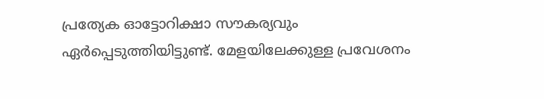പ്രത്യേക ഓട്ടോറിക്ഷാ സൗകര്യവും ഏർപ്പെടുത്തിയിട്ടുണ്ട്. മേളയിലേക്കുള്ള പ്രവേശനം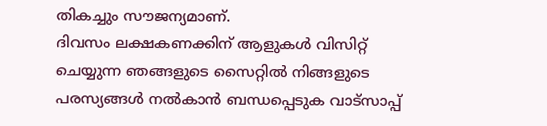തികച്ചും സൗജന്യമാണ്.
ദിവസം ലക്ഷകണക്കിന് ആളുകൾ വിസിറ്റ് ചെയ്യുന്ന ഞങ്ങളുടെ സൈറ്റിൽ നിങ്ങളുടെ പരസ്യങ്ങൾ നൽകാൻ ബന്ധപ്പെടുക വാട്സാപ്പ്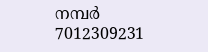നമ്പർ 7012309231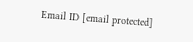Email ID [email protected]